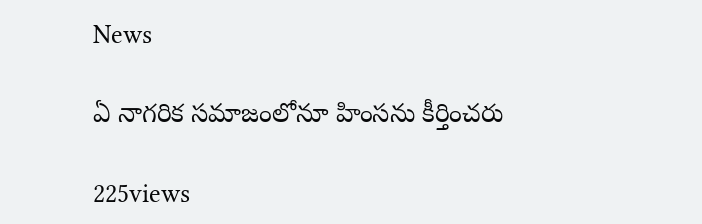News

ఏ నాగరిక సమాజంలోనూ హింసను కీర్తించరు

225views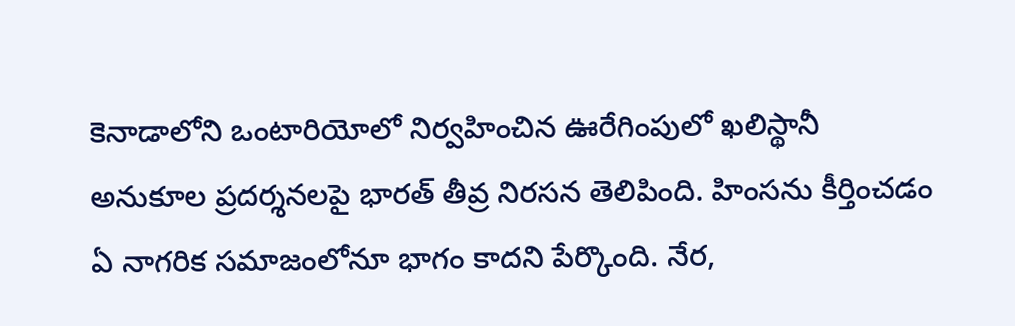కెనాడాలోని ఒంటారియోలో నిర్వహించిన ఊరేగింపులో ఖలిస్థానీ అనుకూల ప్రదర్శనలపై భారత్ తీవ్ర నిరసన తెలిపింది. హింసను కీర్తించడం ఏ నాగరిక సమాజంలోనూ భాగం కాదని పేర్కొంది. నేర,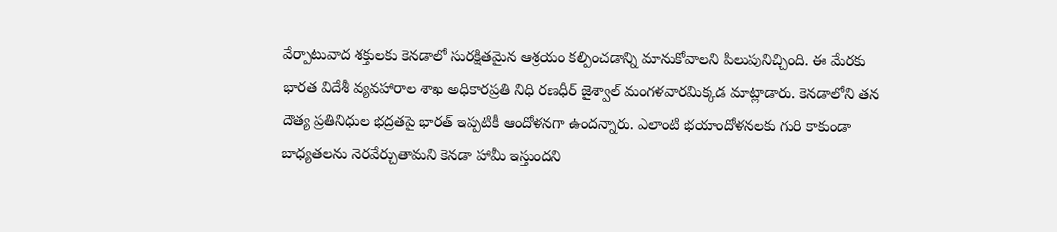వేర్పాటువాద శక్తులకు కెనడాలో సురక్షితమైన ఆశ్రయం కల్పించడాన్ని మానుకోవాలని పిలుపునిచ్చింది. ఈ మేరకు భారత విదేశీ వ్యవహారాల శాఖ అధికారప్రతి నిధి రణధీర్ జైశ్వాల్ మంగళవారమిక్కడ మాట్లాడారు. కెనడాలోని తన దౌత్య ప్రతినిధుల భద్రతపై భారత్ ఇప్పటికీ ఆందోళనగా ఉందన్నారు. ఎలాంటి భయాందోళనలకు గురి కాకుండా బాధ్యతలను నెరవేర్చుతామని కెనడా హామీ ఇస్తుందని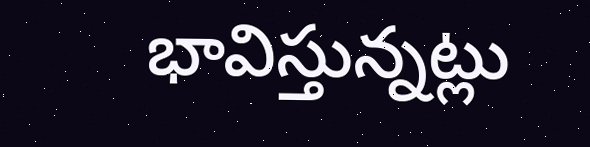భావిస్తున్నట్లు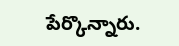పేర్కొన్నారు.